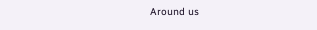Around us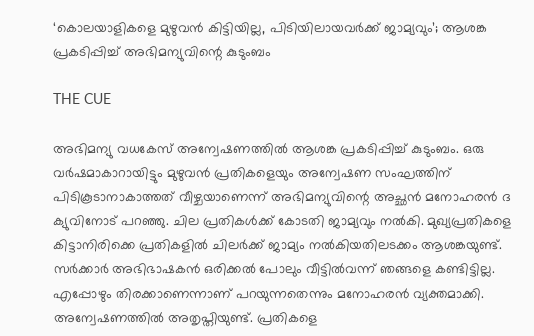‘കൊലയാളികളെ മുഴുവന്‍ കിട്ടിയില്ല, പിടിയിലായവര്‍ക്ക് ജാമ്യവും’; ആശങ്ക പ്രകടിപ്പിച്ച് അഭിമന്യുവിന്റെ കുടുംബം

THE CUE

അഭിമന്യു വധകേസ് അന്വേഷണത്തില്‍ ആശങ്ക പ്രകടിപ്പിച്ച് കുടുംബം. ഒരു വര്‍ഷമാകാറായിട്ടും മുഴുവന്‍ പ്രതികളെയും അന്വേഷണ സംഘത്തിന് പിടികൂടാനാകാത്തത് വീഴ്ചയാണെന്ന് അഭിമന്യുവിന്റെ അച്ഛന്‍ മനോഹരന്‍ ദ ക്യുവിനോട് പറഞ്ഞു. ചില പ്രതികള്‍ക്ക് കോടതി ജാമ്യവും നല്‍കി. മുഖ്യപ്രതികളെ കിട്ടാനിരിക്കെ പ്രതികളില്‍ ചിലര്‍ക്ക് ജാമ്യം നല്‍കിയതിലടക്കം ആശങ്കയുണ്ട്. സര്‍ക്കാര്‍ അഭിഭാഷകന്‍ ഒരിക്കല്‍ പോലും വീട്ടില്‍വന്ന് ഞങ്ങളെ കണ്ടിട്ടില്ല. എപ്പോഴും തിരക്കാണെന്നാണ് പറയുന്നതെന്നും മനോഹരന്‍ വ്യക്തമാക്കി. അന്വേഷണത്തില്‍ അതൃപ്തിയുണ്ട്. പ്രതികളെ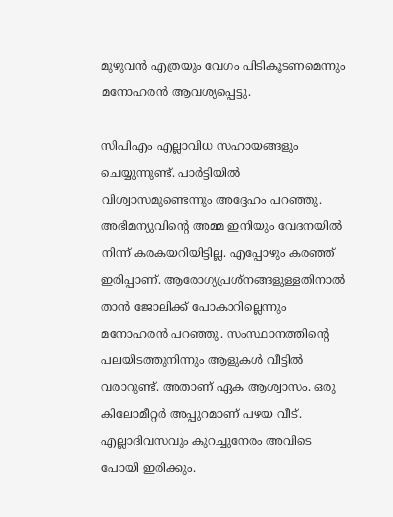മുഴുവന്‍ എത്രയും വേഗം പിടികൂടണമെന്നും മനോഹരന്‍ ആവശ്യപ്പെട്ടു.

സിപിഎം എല്ലാവിധ സഹായങ്ങളും ചെയ്യുന്നുണ്ട്. പാര്‍ട്ടിയില്‍ വിശ്വാസമുണ്ടെന്നും അദ്ദേഹം പറഞ്ഞു. അഭിമന്യുവിന്റെ അമ്മ ഇനിയും വേദനയില്‍ നിന്ന് കരകയറിയിട്ടില്ല. എപ്പോഴും കരഞ്ഞ് ഇരിപ്പാണ്. ആരോഗ്യപ്രശ്‌നങ്ങളുള്ളതിനാല്‍ താന്‍ ജോലിക്ക് പോകാറില്ലെന്നും മനോഹരന്‍ പറഞ്ഞു. സംസ്ഥാനത്തിന്റെ പലയിടത്തുനിന്നും ആളുകള്‍ വീട്ടില്‍ വരാറുണ്ട്. അതാണ് ഏക ആശ്വാസം. ഒരു കിലോമീറ്റര്‍ അപ്പുറമാണ് പഴയ വീട്. എല്ലാദിവസവും കുറച്ചുനേരം അവിടെ പോയി ഇരിക്കും.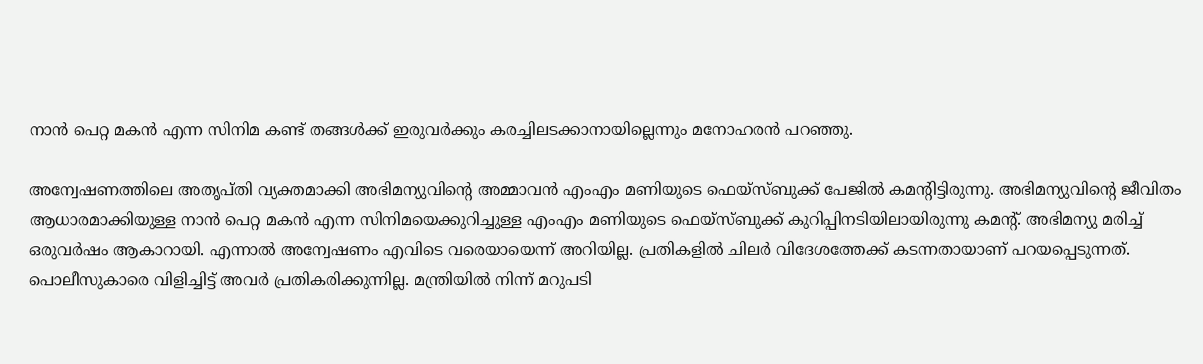നാന്‍ പെറ്റ മകന്‍ എന്ന സിനിമ കണ്ട് തങ്ങള്‍ക്ക് ഇരുവര്‍ക്കും കരച്ചിലടക്കാനായില്ലെന്നും മനോഹരന്‍ പറഞ്ഞു.

അന്വേഷണത്തിലെ അതൃപ്തി വ്യക്തമാക്കി അഭിമന്യുവിന്റെ അമ്മാവന്‍ എംഎം മണിയുടെ ഫെയ്‌സ്ബുക്ക് പേജില്‍ കമന്റിട്ടിരുന്നു. അഭിമന്യുവിന്റെ ജീവിതം ആധാരമാക്കിയുള്ള നാന്‍ പെറ്റ മകന്‍ എന്ന സിനിമയെക്കുറിച്ചുള്ള എംഎം മണിയുടെ ഫെയ്‌സ്ബുക്ക് കുറിപ്പിനടിയിലായിരുന്നു കമന്റ്. അഭിമന്യു മരിച്ച് ഒരുവര്‍ഷം ആകാറായി. എന്നാല്‍ അന്വേഷണം എവിടെ വരെയായെന്ന് അറിയില്ല. പ്രതികളില്‍ ചിലര്‍ വിദേശത്തേക്ക് കടന്നതായാണ് പറയപ്പെടുന്നത്. പൊലീസുകാരെ വിളിച്ചിട്ട് അവര്‍ പ്രതികരിക്കുന്നില്ല. മന്ത്രിയില്‍ നിന്ന് മറുപടി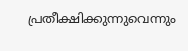പ്രതീക്ഷിക്കുന്നുവെന്നും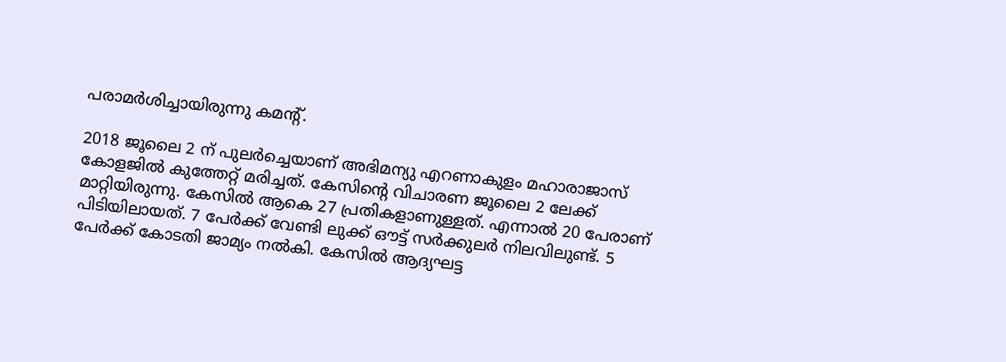പരാമര്‍ശിച്ചായിരുന്നു കമന്റ്.

2018 ജൂലൈ 2 ന് പുലര്‍ച്ചെയാണ് അഭിമന്യു എറണാകുളം മഹാരാജാസ് കോളജില്‍ കുത്തേറ്റ് മരിച്ചത്. കേസിന്റെ വിചാരണ ജൂലൈ 2 ലേക്ക് മാറ്റിയിരുന്നു. കേസില്‍ ആകെ 27 പ്രതികളാണുള്ളത്. എന്നാല്‍ 20 പേരാണ് പിടിയിലായത്. 7 പേര്‍ക്ക് വേണ്ടി ലുക്ക് ഔട്ട് സര്‍ക്കുലര്‍ നിലവിലുണ്ട്. 5 പേര്‍ക്ക് കോടതി ജാമ്യം നല്‍കി. കേസില്‍ ആദ്യഘട്ട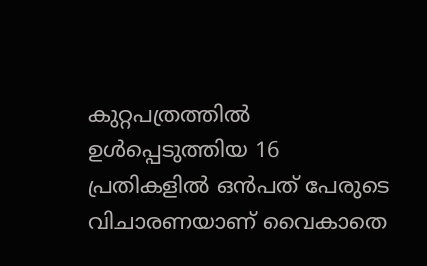കുറ്റപത്രത്തില്‍ ഉള്‍പ്പെടുത്തിയ 16 പ്രതികളില്‍ ഒന്‍പത് പേരുടെ വിചാരണയാണ് വൈകാതെ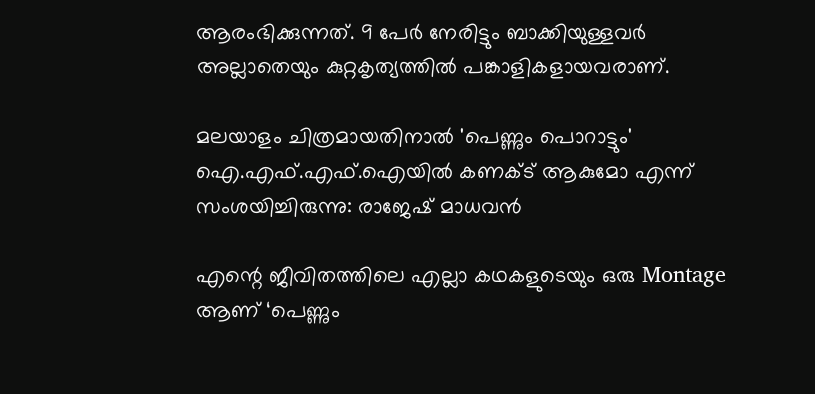ആരംഭിക്കുന്നത്. 9 പേര്‍ നേരിട്ടും ബാക്കിയുള്ളവര്‍ അല്ലാതെയും കുറ്റകൃത്യത്തില്‍ പങ്കാളികളായവരാണ്.

മലയാളം ചിത്രമായതിനാൽ 'പെണ്ണും പൊറാട്ടും' ഐ.എഫ്.എഫ്.ഐയിൽ കണക്ട് ആകുമോ എന്ന് സംശയിച്ചിരുന്നു: രാജേഷ് മാധവൻ

എന്റെ ജീവിതത്തിലെ എല്ലാ കഥകളുടെയും ഒരു Montage ആണ് ‘പെണ്ണും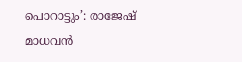പൊറാട്ടും’: രാജേഷ് മാധവൻ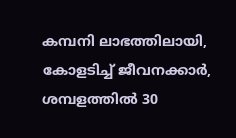കമ്പനി ലാഭത്തിലായി, കോളടിച്ച് ജീവനക്കാർ, ശമ്പളത്തില്‍ 30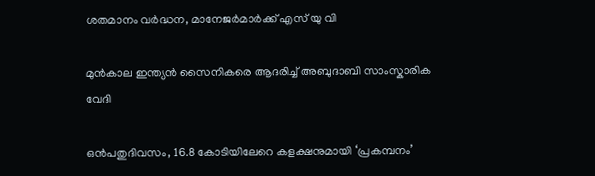ശതമാനം വർദ്ധന, മാനേജർമാർക്ക് എസ് യു വി

മുൻകാല ഇന്ത്യൻ സൈനികരെ ആദരിച്ച് അബുദാബി സാംസ്കാരിക വേദി

ഒൻപതുദിവസം, 16.8 കോടിയിലേറെ കളക്ഷനുമായി ‘പ്രകമ്പനം’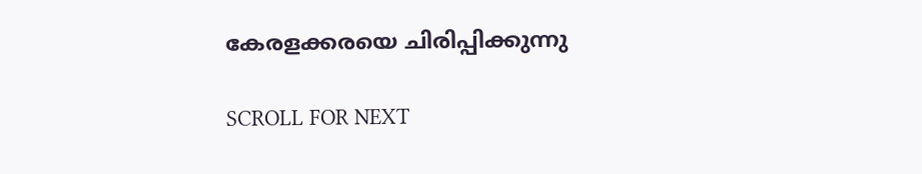കേരളക്കരയെ ചിരിപ്പിക്കുന്നു

SCROLL FOR NEXT